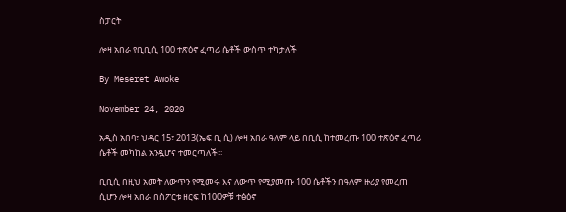ስፓርት

ሎዛ አበራ የቢቢሲ 100 ተጽዕኖ ፈጣሪ ሴቶች ውስጥ ተካታለች

By Meseret Awoke

November 24, 2020

አዲስ አበባ፣ ህዳር 15፣ 2013(ኤፍ ቢ ሲ) ሎዛ አበራ ዓለም ላይ በቢሲ ከተመረጡ 100 ተጽዕኖ ፈጣሪ ሴቶች መካከል አንዷሆና ተመርጣለች፡፡

ቢቢሲ በዚህ አመት ለውጥን የሚመሩ እና ለውጥ የሚያመጡ 100 ሴቶችን በዓለም ዙሪያ የመረጠ ሲሆን ሎዛ አበራ በስፖርቱ ዘርፍ ከ100ዎቹ ተፅዕኖ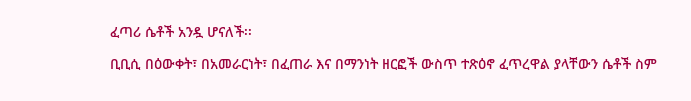ፈጣሪ ሴቶች አንዷ ሆናለች፡፡

ቢቢሲ በዕውቀት፣ በአመራርነት፣ በፈጠራ እና በማንነት ዘርፎች ውስጥ ተጽዕኖ ፈጥረዋል ያላቸውን ሴቶች ስም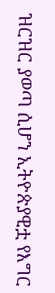ዝርዝር ያወጣ ሲሆን ኢትዮጵያዊቷ የእግር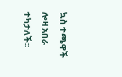ኳስ ተጫዋች ሎዛ አበራ ተካታለች፡፡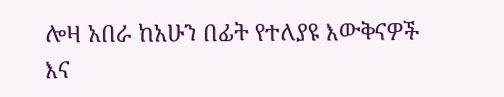ሎዛ አበራ ከአሁን በፊት የተለያዩ እውቅናዎች እና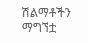ሽልማቶችን ማግኘቷ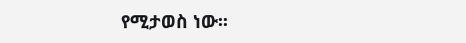የሚታወስ ነው፡፡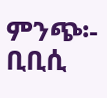ምንጭ፡- ቢቢሲ